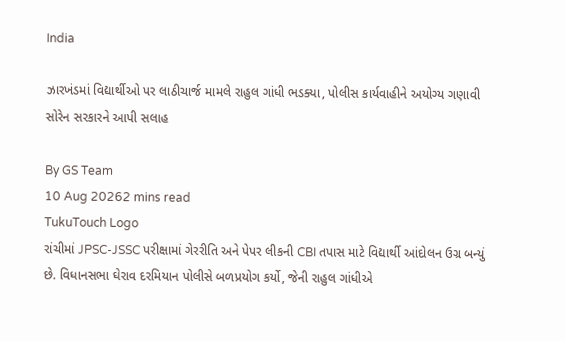India

ઝારખંડમાં વિદ્યાર્થીઓ પર લાઠીચાર્જ મામલે રાહુલ ગાંધી ભડક્યા, પોલીસ કાર્યવાહીને અયોગ્ય ગણાવી સોરેન સરકારને આપી સલાહ

By GS Team
10 Aug 20262 mins read
TukuTouch Logo
રાંચીમાં JPSC-JSSC પરીક્ષામાં ગેરરીતિ અને પેપર લીકની CBI તપાસ માટે વિદ્યાર્થી આંદોલન ઉગ્ર બન્યું છે. વિધાનસભા ઘેરાવ દરમિયાન પોલીસે બળપ્રયોગ કર્યો, જેની રાહુલ ગાંધીએ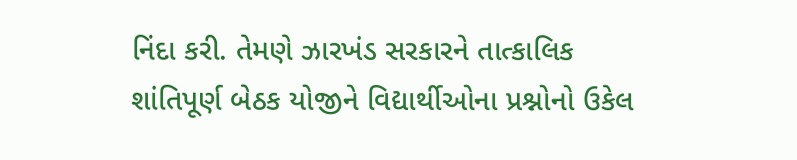નિંદા કરી. તેમણે ઝારખંડ સરકારને તાત્કાલિક શાંતિપૂર્ણ બેઠક યોજીને વિદ્યાર્થીઓના પ્રશ્નોનો ઉકેલ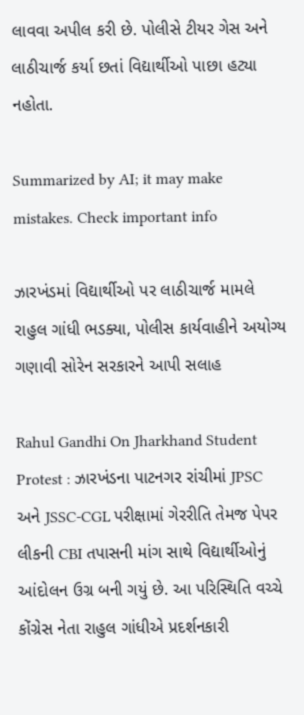લાવવા અપીલ કરી છે. પોલીસે ટીયર ગેસ અને લાઠીચાર્જ કર્યા છતાં વિદ્યાર્થીઓ પાછા હટ્યા નહોતા.

Summarized by AI; it may make mistakes. Check important info

ઝારખંડમાં વિદ્યાર્થીઓ પર લાઠીચાર્જ મામલે રાહુલ ગાંધી ભડક્યા, પોલીસ કાર્યવાહીને અયોગ્ય ગણાવી સોરેન સરકારને આપી સલાહ

Rahul Gandhi On Jharkhand Student Protest : ઝારખંડના પાટનગર રાંચીમાં JPSC અને JSSC-CGL પરીક્ષામાં ગેરરીતિ તેમજ પેપર લીકની CBI તપાસની માંગ સાથે વિદ્યાર્થીઓનું આંદોલન ઉગ્ર બની ગયું છે. આ પરિસ્થિતિ વચ્ચે કોંગ્રેસ નેતા રાહુલ ગાંધીએ પ્રદર્શનકારી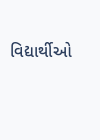વિદ્યાર્થીઓ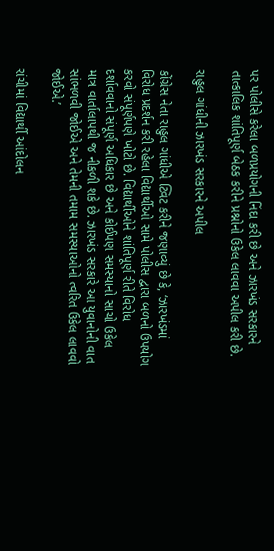પર પોલીસે કરેલા બળપ્રયોગની નિંદા કરી છે અને ઝારખંડ સરકારને તાત્કાલિક શાંતિપૂર્ણ બેઠક કરીને પ્રશ્નોનો ઉકેલ લાવવા અપીલ કરી છે.

રાહુલ ગાંધીની ઝારખંડ સરકારને અપીલ

કોંગ્રેસ નેતા રાહુલ ગાંધીએ ટ્વિટ કરીને જણાવ્યું છે કે, ‘ઝારખંડમાં વિરોધ પ્રદર્શન કરી રહેલા વિદ્યાર્થીઓ સામે પોલીસ દ્વારા બળનો ઉપયોગ કરવો સંપૂર્ણપણે ખોટો છે. વિદ્યાર્થીઓને શાંતિપૂર્ણ રીતે વિરોધ દર્શાવવાનો સંપૂર્ણ અધિકાર છે અને કોઈપણ સમસ્યાનો સાચો ઉકેલ માત્ર વાર્તાલાપથી જ નીકળી શકે છે. ઝારખંડ સરકારે આ યુવાનોની વાત સાંભળવી જોઈએ અને તેમની તમામ સમસ્યાઓનો ત્વરિત ઉકેલ લાવવો જોઈએ.’

રાંચીમાં વિદ્યાર્થી આંદોલન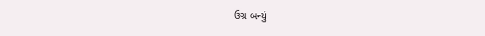ઉગ્ર બન્યું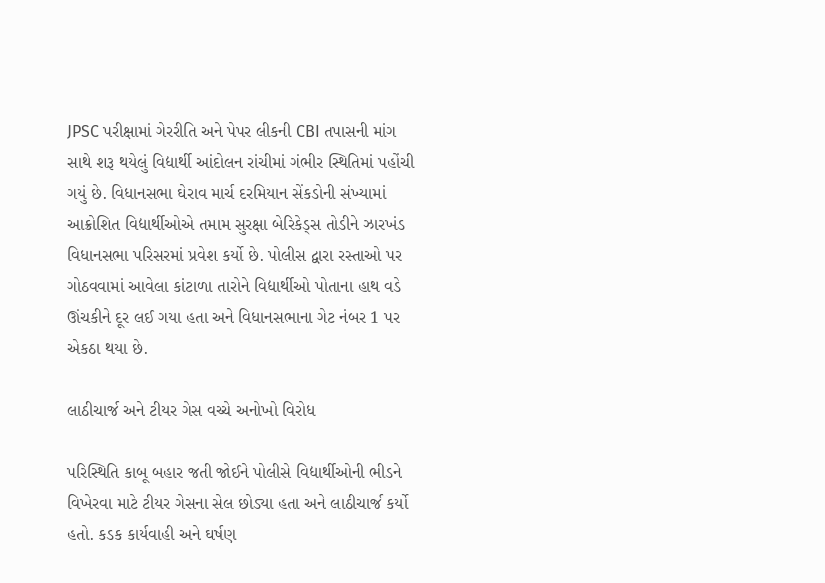JPSC પરીક્ષામાં ગેરરીતિ અને પેપર લીકની CBI તપાસની માંગ સાથે શરૂ થયેલું વિદ્યાર્થી આંદોલન રાંચીમાં ગંભીર સ્થિતિમાં પહોંચી ગયું છે. વિધાનસભા ઘેરાવ માર્ચ દરમિયાન સેંકડોની સંખ્યામાં આક્રોશિત વિદ્યાર્થીઓએ તમામ સુરક્ષા બેરિકેડ્સ તોડીને ઝારખંડ વિધાનસભા પરિસરમાં પ્રવેશ કર્યો છે. પોલીસ દ્વારા રસ્તાઓ પર ગોઠવવામાં આવેલા કાંટાળા તારોને વિદ્યાર્થીઓ પોતાના હાથ વડે ઊંચકીને દૂર લઈ ગયા હતા અને વિધાનસભાના ગેટ નંબર 1 પર એકઠા થયા છે.

લાઠીચાર્જ અને ટીયર ગેસ વચ્ચે અનોખો વિરોધ

પરિસ્થિતિ કાબૂ બહાર જતી જોઈને પોલીસે વિદ્યાર્થીઓની ભીડને વિખેરવા માટે ટીયર ગેસના સેલ છોડ્યા હતા અને લાઠીચાર્જ કર્યો હતો. કડક કાર્યવાહી અને ઘર્ષણ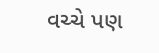વચ્ચે પણ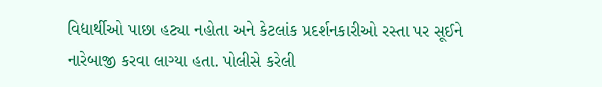વિદ્યાર્થીઓ પાછા હટ્યા નહોતા અને કેટલાંક પ્રદર્શનકારીઓ રસ્તા પર સૂઈને નારેબાજી કરવા લાગ્યા હતા. પોલીસે કરેલી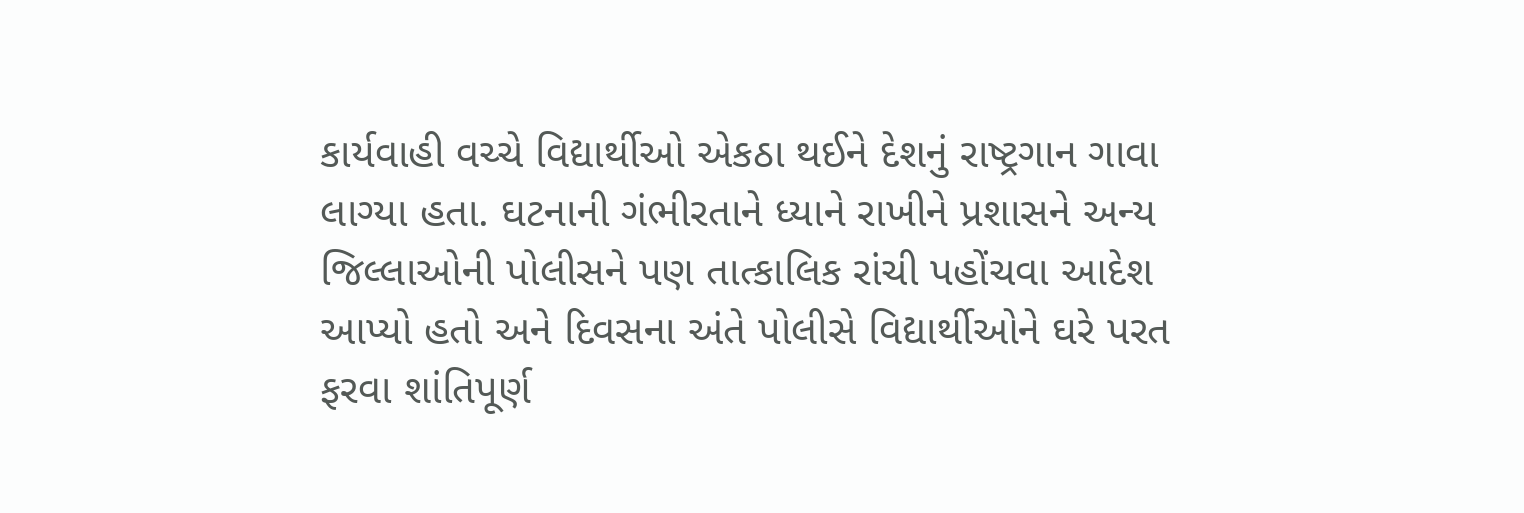કાર્યવાહી વચ્ચે વિદ્યાર્થીઓ એકઠા થઈને દેશનું રાષ્ટ્રગાન ગાવા લાગ્યા હતા. ઘટનાની ગંભીરતાને ધ્યાને રાખીને પ્રશાસને અન્ય જિલ્લાઓની પોલીસને પણ તાત્કાલિક રાંચી પહોંચવા આદેશ આપ્યો હતો અને દિવસના અંતે પોલીસે વિદ્યાર્થીઓને ઘરે પરત ફરવા શાંતિપૂર્ણ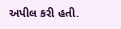અપીલ કરી હતી.